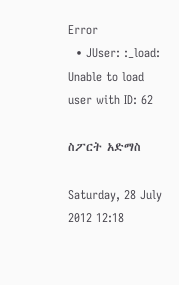Error
  • JUser: :_load: Unable to load user with ID: 62

ስፖርት አድማስ

Saturday, 28 July 2012 12:18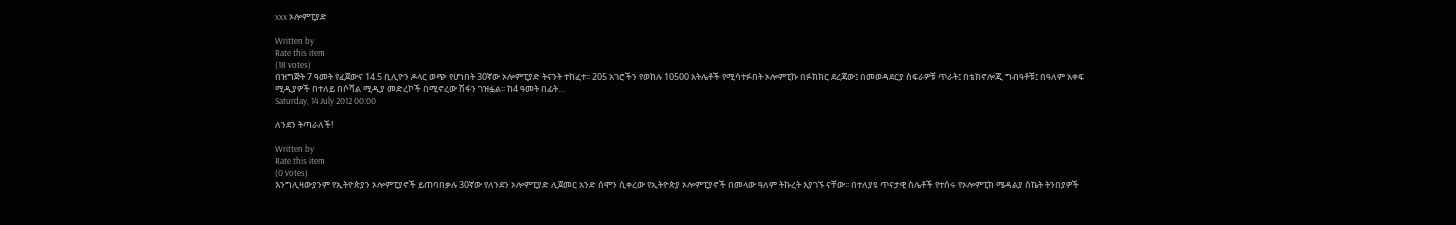xxx ኦሎምፒያድ

Written by
Rate this item
(18 votes)
በዝግጅት 7 ዓመት የፈጀውና 14.5 ቢሊዮን ዶላር ወጭ የሆነበት 30ኛው ኦሎምፒያድ ትናንት ተከፈተ፡፡ 205 አገሮችን የወከሉ 10500 አትሌቶች የሚሳተፉበት ኦሎምፒኩ በፉክክር ደረጃው፤ በመወዳደርያ ስፍራዎቹ ጥራት፤ በቴክኖሎጂ ግብዓቶቹ፤ በዓለም አቀፍ ሚዲያዎች በተለይ በሶሻል ሚዲያ መድረኮች በሚኖረው ሽፋን ገዝፏል፡፡ ከ4 ዓመት በፊት…
Saturday, 14 July 2012 00:00

ለንደን ትጣራለች!

Written by
Rate this item
(0 votes)
እንግሊዛውያንም የኢትዮጵያን ኦሎምፒያኖች ይጠባበቃሉ 30ኛው የለንደን ኦሎምፒያድ ሊጀመር አንድ ሰሞን ሲቀረው የኢትዮጵያ ኦሎምፒያኖች በመላው ዓለም ትኩረት እያገኙ ናቸው፡፡ በተለያዩ ጥናታዊ ስሌቶች የተሰሩ የኦሎምፒክ ሜዳልያ ስኬት ትንበያዎች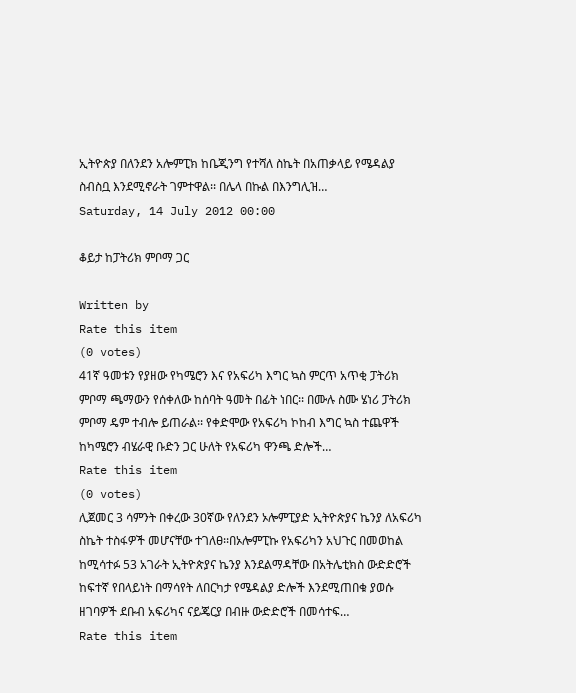ኢትዮጵያ በለንደን አሎምፒክ ከቤጂንግ የተሻለ ስኬት በአጠቃላይ የሜዳልያ ስብስቧ እንደሚኖራት ገምተዋል፡፡ በሌላ በኩል በእንግሊዝ…
Saturday, 14 July 2012 00:00

ቆይታ ከፓትሪክ ምቦማ ጋር

Written by
Rate this item
(0 votes)
41ኛ ዓመቱን የያዘው የካሜሮን እና የአፍሪካ እግር ኳስ ምርጥ አጥቂ ፓትሪክ ምቦማ ጫማውን የሰቀለው ከሰባት ዓመት በፊት ነበር፡፡ በሙሉ ስሙ ሄነሪ ፓትሪክ ምቦማ ዴም ተብሎ ይጠራል፡፡ የቀድሞው የአፍሪካ ኮከብ እግር ኳስ ተጨዋች ከካሜሮን ብሄራዊ ቡድን ጋር ሁለት የአፍሪካ ዋንጫ ድሎች…
Rate this item
(0 votes)
ሊጀመር 3 ሳምንት በቀረው 30ኛው የለንደን ኦሎምፒያድ ኢትዮጵያና ኬንያ ለአፍሪካ ስኬት ተስፋዎች መሆናቸው ተገለፀ፡፡በኦሎምፒኩ የአፍሪካን አህጉር በመወከል ከሚሳተፉ 53 አገራት ኢትዮጵያና ኬንያ እንደልማዳቸው በአትሌቲክስ ውድድሮች ከፍተኛ የበላይነት በማሳየት ለበርካታ የሜዳልያ ድሎች እንደሚጠበቁ ያወሱ ዘገባዎች ደቡብ አፍሪካና ናይጄርያ በብዙ ውድድሮች በመሳተፍ…
Rate this item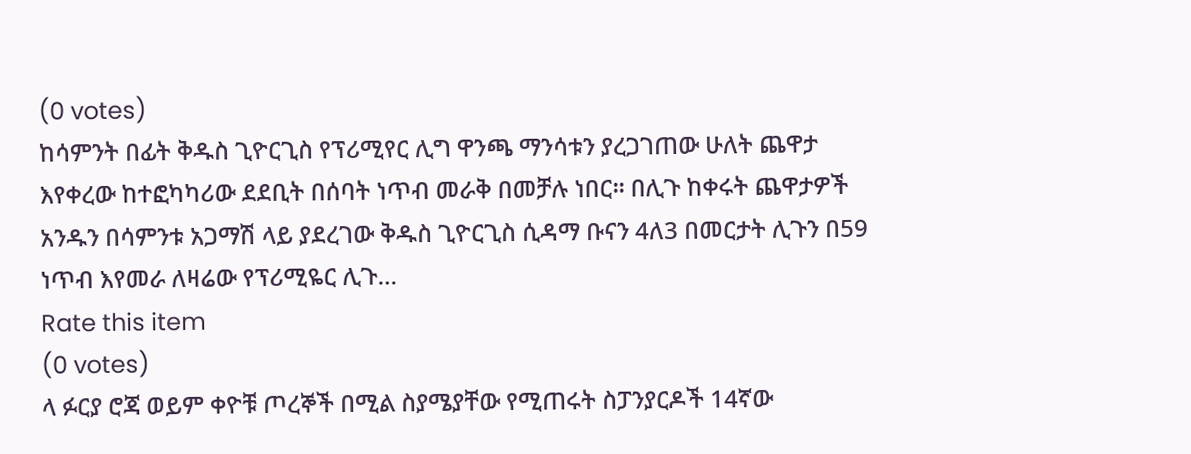(0 votes)
ከሳምንት በፊት ቅዱስ ጊዮርጊስ የፕሪሚየር ሊግ ዋንጫ ማንሳቱን ያረጋገጠው ሁለት ጨዋታ እየቀረው ከተፎካካሪው ደደቢት በሰባት ነጥብ መራቅ በመቻሉ ነበር፡፡ በሊጉ ከቀሩት ጨዋታዎች አንዱን በሳምንቱ አጋማሽ ላይ ያደረገው ቅዱስ ጊዮርጊስ ሲዳማ ቡናን 4ለ3 በመርታት ሊጉን በ59 ነጥብ እየመራ ለዛሬው የፕሪሚዬር ሊጉ…
Rate this item
(0 votes)
ላ ፉርያ ሮጃ ወይም ቀዮቹ ጦረኞች በሚል ስያሜያቸው የሚጠሩት ስፓንያርዶች 14ኛው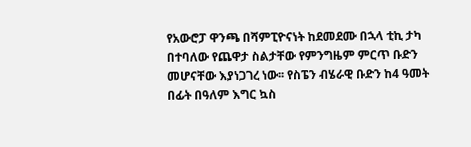የአውሮፓ ዋንጫ በሻምፒዮናነት ከደመደሙ በኋላ ቲኪ ታካ በተባለው የጨዋታ ስልታቸው የምንግዜም ምርጥ ቡድን መሆናቸው እያነጋገረ ነው፡፡ የስፔን ብሄራዊ ቡድን ከ4 ዓመት በፊት በዓለም እግር ኳስ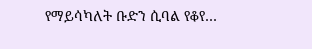የማይሳካለት ቡድን ሲባል የቆየ…